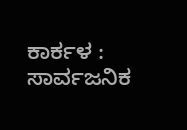ಕಾರ್ಕಳ : ಸಾರ್ವಜನಿಕ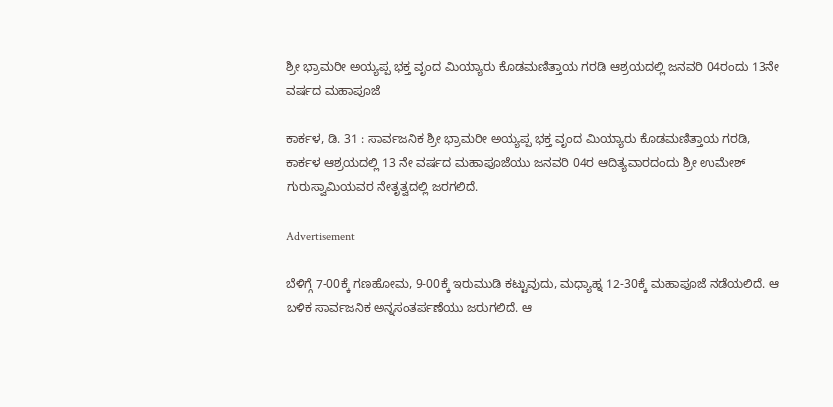ಶ್ರೀ ಭ್ರಾಮರೀ ಅಯ್ಯಪ್ಪ ಭಕ್ತ ವೃಂದ ಮಿಯ್ಯಾರು ಕೊಡಮಣಿತ್ತಾಯ ಗರಡಿ ಆಶ್ರಯದಲ್ಲಿ ಜನವರಿ 04ರಂದು 13ನೇ ವರ್ಷದ ಮಹಾಪೂಜೆ

ಕಾರ್ಕಳ, ಡಿ. 31 : ಸಾರ್ವಜನಿಕ ಶ್ರೀ ಭ್ರಾಮರೀ ಅಯ್ಯಪ್ಪ ಭಕ್ತ ವೃಂದ ಮಿಯ್ಯಾರು ಕೊಡಮಣಿತ್ತಾಯ ಗರಡಿ, ಕಾರ್ಕಳ ಆಶ್ರಯದಲ್ಲಿ 13 ನೇ ವರ್ಷದ ಮಹಾಪೂಜೆಯು ಜನವರಿ 04ರ ಆದಿತ್ಯವಾರದಂದು ಶ್ರೀ ಉಮೇಶ್ ಗುರುಸ್ವಾಮಿಯವರ ನೇತೃತ್ವದಲ್ಲಿ ಜರಗಲಿದೆ.

Advertisement

ಬೆಳಿಗ್ಗೆ 7-00ಕ್ಕೆ ಗಣಹೋಮ, 9-00ಕ್ಕೆ ಇರುಮುಡಿ ಕಟ್ಟುವುದು, ಮಧ್ಯಾಹ್ನ 12-30ಕ್ಕೆ ಮಹಾಪೂಜೆ ನಡೆಯಲಿದೆ. ಆ ಬಳಿಕ ಸಾರ್ವಜನಿಕ ಅನ್ನಸಂತರ್ಪಣೆಯು ಜರುಗಲಿದೆ. ಆ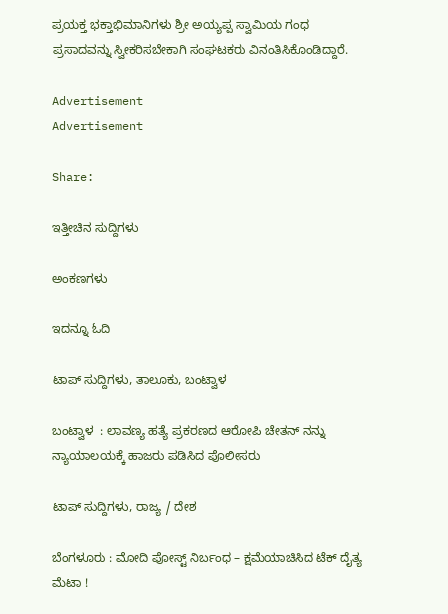ಪ್ರಯಕ್ತ ಭಕ್ತಾಭಿಮಾನಿಗಳು ಶ್ರೀ ಅಯ್ಯಪ್ಪ ಸ್ವಾಮಿಯ ಗಂಧ ಪ್ರಸಾದವನ್ನು ಸ್ವೀಕರಿಸಬೇಕಾಗಿ ಸಂಘಟಕರು ವಿನಂತಿಸಿಕೊಂಡಿದ್ದಾರೆ.

Advertisement
Advertisement

Share:

ಇತ್ತೀಚಿನ ಸುದ್ದಿಗಳು

ಅಂಕಣಗಳು

ಇದನ್ನೂ ಓದಿ

ಟಾಪ್ ಸುದ್ದಿಗಳು, ತಾಲೂಕು, ಬಂಟ್ವಾಳ

ಬಂಟ್ವಾಳ  : ಲಾವಣ್ಯ ಹತ್ಯೆ ಪ್ರಕರಣದ ಆರೋಪಿ ಚೇತನ್ ನನ್ನು ನ್ಯಾಯಾಲಯಕ್ಕೆ ಹಾಜರು ಪಡಿಸಿದ ಪೊಲೀಸರು

ಟಾಪ್ ಸುದ್ದಿಗಳು, ರಾಜ್ಯ / ದೇಶ

ಬೆಂಗಳೂರು : ಮೋದಿ ಪೋಸ್ಟ್ ನಿರ್ಬಂಧ – ಕ್ಷಮೆಯಾಚಿಸಿದ ಟೆಕ್‌ ದೈತ್ಯ ಮೆಟಾ !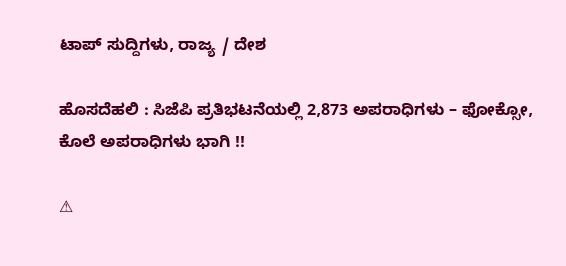ಟಾಪ್ ಸುದ್ದಿಗಳು, ರಾಜ್ಯ / ದೇಶ

ಹೊಸದೆಹಲಿ : ಸಿಜೆಪಿ ಪ್ರತಿಭಟನೆಯಲ್ಲಿ 2,873 ಅಪರಾಧಿಗಳು – ಫೋಕ್ಸೋ, ಕೊಲೆ ಅಪರಾಧಿಗಳು ಭಾಗಿ !!

⚠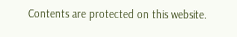Contents are protected on this website.